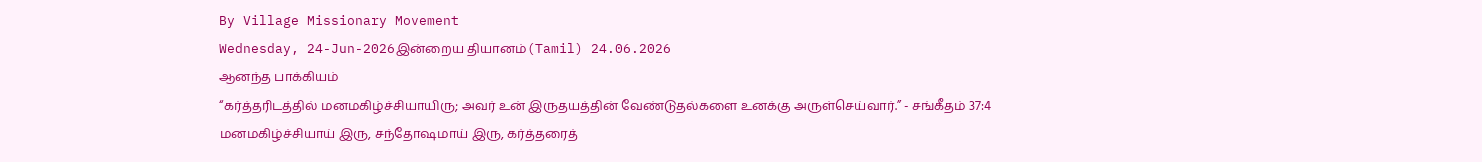By Village Missionary Movement
Wednesday, 24-Jun-2026இன்றைய தியானம்(Tamil) 24.06.2026
ஆனந்த பாக்கியம்
“கர்த்தரிடத்தில் மனமகிழ்ச்சியாயிரு; அவர் உன் இருதயத்தின் வேண்டுதல்களை உனக்கு அருள்செய்வார்.” - சங்கீதம் 37:4
மனமகிழ்ச்சியாய் இரு, சந்தோஷமாய் இரு, கர்த்தரைத்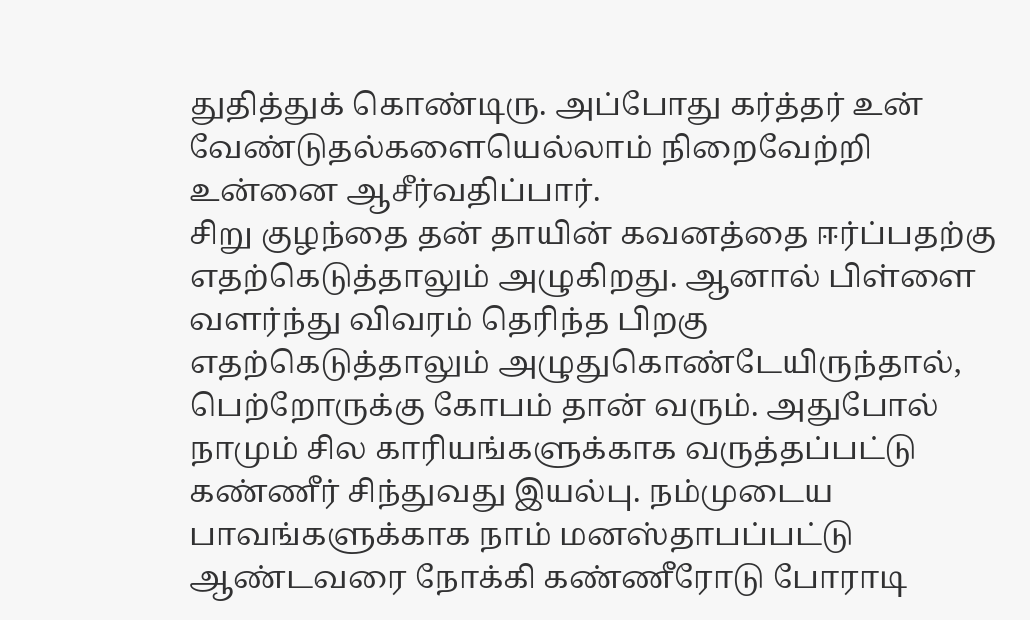துதித்துக் கொண்டிரு. அப்போது கர்த்தர் உன் வேண்டுதல்களையெல்லாம் நிறைவேற்றி உன்னை ஆசீர்வதிப்பார்.
சிறு குழந்தை தன் தாயின் கவனத்தை ஈர்ப்பதற்கு எதற்கெடுத்தாலும் அழுகிறது. ஆனால் பிள்ளை வளர்ந்து விவரம் தெரிந்த பிறகு எதற்கெடுத்தாலும் அழுதுகொண்டேயிருந்தால், பெற்றோருக்கு கோபம் தான் வரும். அதுபோல் நாமும் சில காரியங்களுக்காக வருத்தப்பட்டு கண்ணீர் சிந்துவது இயல்பு. நம்முடைய பாவங்களுக்காக நாம் மனஸ்தாபப்பட்டு ஆண்டவரை நோக்கி கண்ணீரோடு போராடி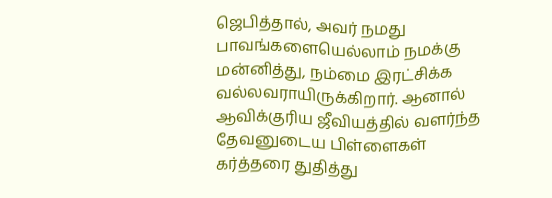ஜெபித்தால், அவர் நமது பாவங்களையெல்லாம் நமக்கு மன்னித்து, நம்மை இரட்சிக்க வல்லவராயிருக்கிறார். ஆனால் ஆவிக்குரிய ஜீவியத்தில் வளர்ந்த தேவனுடைய பிள்ளைகள் கர்த்தரை துதித்து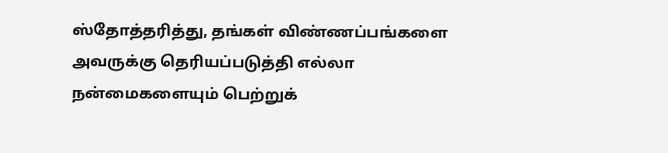ஸ்தோத்தரித்து, தங்கள் விண்ணப்பங்களை அவருக்கு தெரியப்படுத்தி எல்லா நன்மைகளையும் பெற்றுக்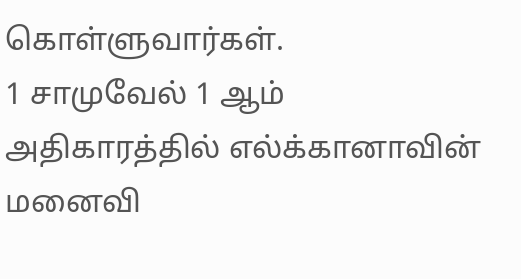கொள்ளுவார்கள்.
1 சாமுவேல் 1 ஆம் அதிகாரத்தில் எல்க்கானாவின் மனைவி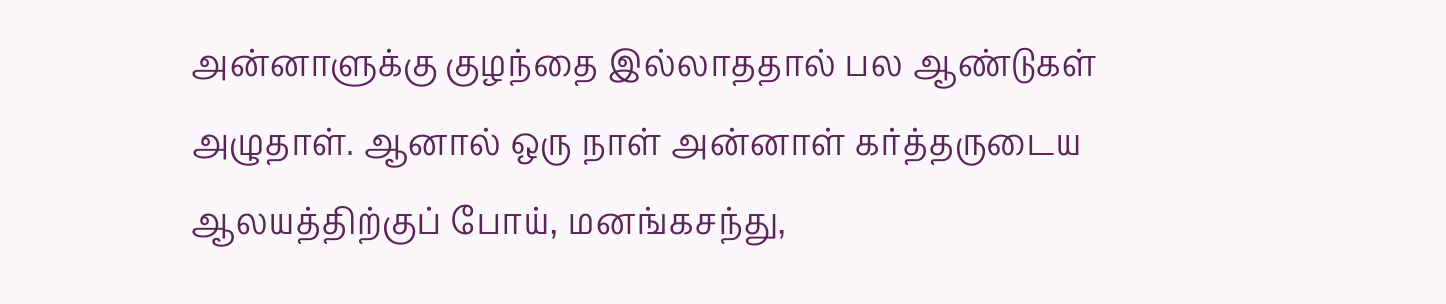அன்னாளுக்கு குழந்தை இல்லாததால் பல ஆண்டுகள் அழுதாள். ஆனால் ஒரு நாள் அன்னாள் கர்த்தருடைய ஆலயத்திற்குப் போய், மனங்கசந்து,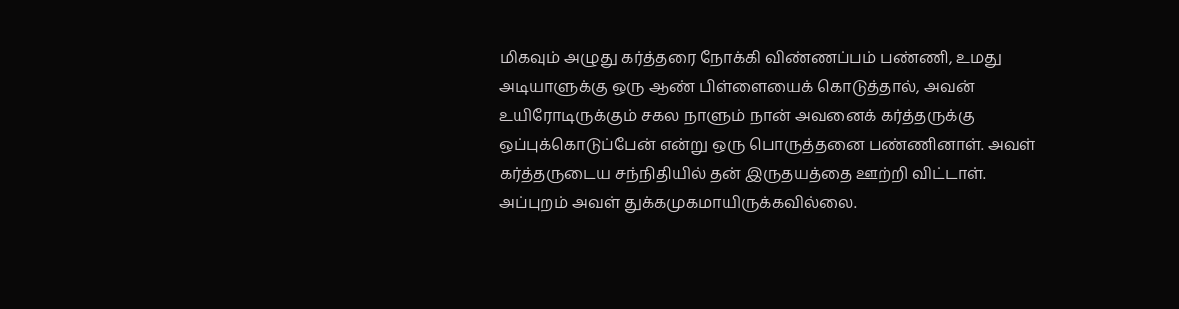மிகவும் அழுது கர்த்தரை நோக்கி விண்ணப்பம் பண்ணி, உமது அடியாளுக்கு ஒரு ஆண் பிள்ளையைக் கொடுத்தால், அவன் உயிரோடிருக்கும் சகல நாளும் நான் அவனைக் கர்த்தருக்கு ஒப்புக்கொடுப்பேன் என்று ஒரு பொருத்தனை பண்ணினாள். அவள் கர்த்தருடைய சந்நிதியில் தன் இருதயத்தை ஊற்றி விட்டாள். அப்புறம் அவள் துக்கமுகமாயிருக்கவில்லை.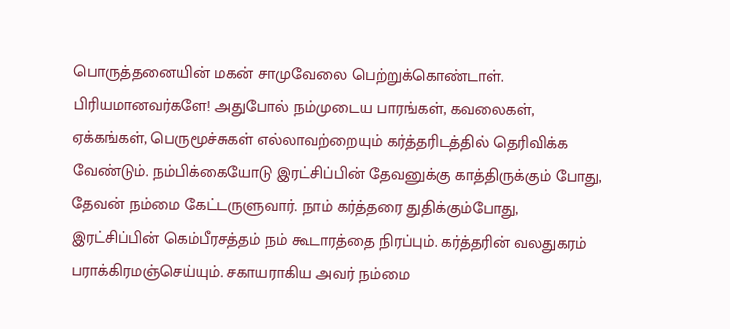பொருத்தனையின் மகன் சாமுவேலை பெற்றுக்கொண்டாள்.
பிரியமானவர்களே! அதுபோல் நம்முடைய பாரங்கள், கவலைகள், ஏக்கங்கள், பெருமூச்சுகள் எல்லாவற்றையும் கர்த்தரிடத்தில் தெரிவிக்க வேண்டும். நம்பிக்கையோடு இரட்சிப்பின் தேவனுக்கு காத்திருக்கும் போது, தேவன் நம்மை கேட்டருளுவார். நாம் கர்த்தரை துதிக்கும்போது, இரட்சிப்பின் கெம்பீரசத்தம் நம் கூடாரத்தை நிரப்பும். கர்த்தரின் வலதுகரம் பராக்கிரமஞ்செய்யும். சகாயராகிய அவர் நம்மை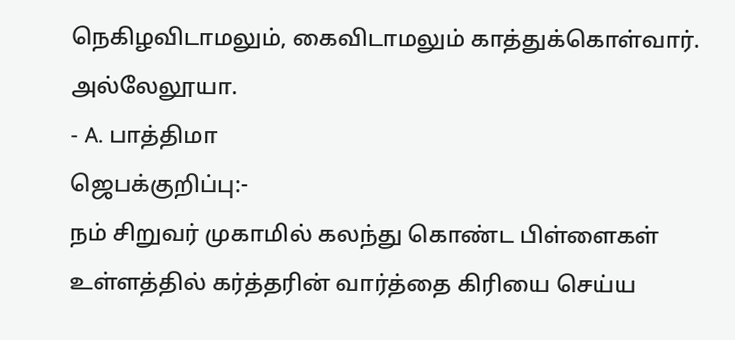நெகிழவிடாமலும், கைவிடாமலும் காத்துக்கொள்வார். அல்லேலூயா.
- A. பாத்திமா
ஜெபக்குறிப்பு:-
நம் சிறுவர் முகாமில் கலந்து கொண்ட பிள்ளைகள் உள்ளத்தில் கர்த்தரின் வார்த்தை கிரியை செய்ய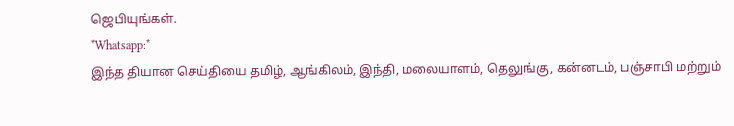ஜெபியுங்கள்.
*Whatsapp:*
இந்த தியான செய்தியை தமிழ், ஆங்கிலம், இந்தி, மலையாளம், தெலுங்கு, கன்னடம், பஞ்சாபி மற்றும்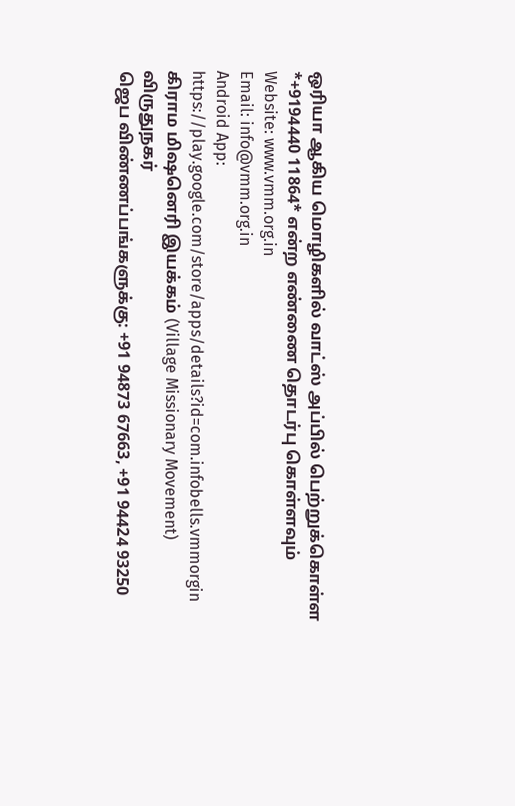ஒரியா ஆகிய மொழிகளில் வாட்ஸ் அப்பில் பெற்றுக்கொள்ள *+9194440 11864* என்ற எண்ணை தொடர்பு கொள்ளவும்
Website: www.vmm.org.in
Email: info@vmm.org.in
Android App: https://play.google.com/store/apps/details?id=com.infobells.vmmorgin
கிராம மிஷனெரி இயக்கம் (Village Missionary Movement)
விருதுநகர்
ஜெப விண்ணப்பங்களுக்கு: +91 94873 67663, +91 94424 93250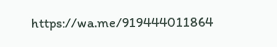https://wa.me/919444011864